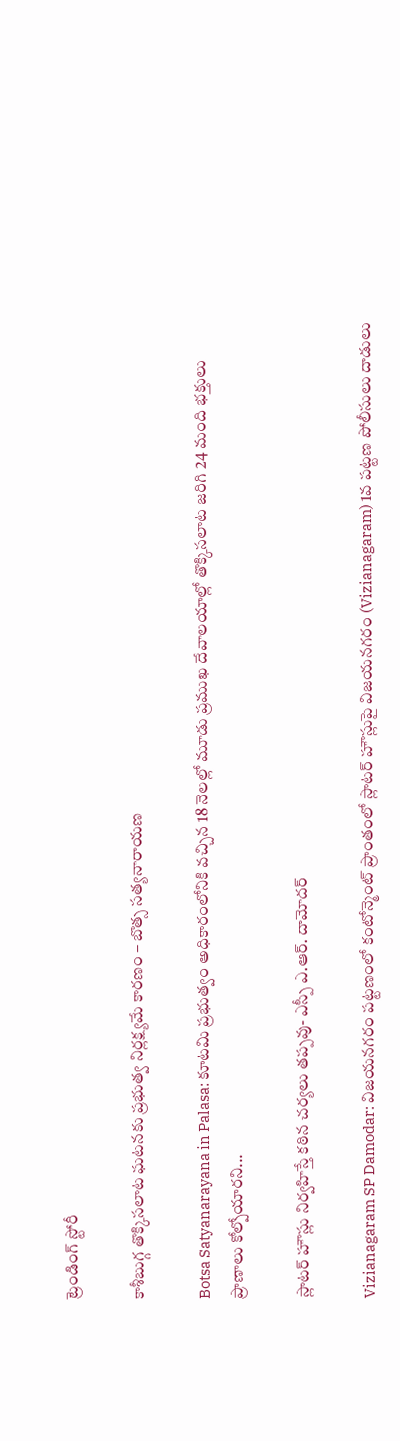ట్రెండింగ్ స్టోరీ

కాశీబుగ్గ తొక్కిసలాట ఘటనకు ప్రభుత్వ నిర్లక్ష్యమే కారణం – బొత్స సత్యనారాయణ

Botsa Satyanarayana in Palasa: కూటమి ప్రభుత్వం అధికారంలోనికి వచ్చిన 18 నెలల్లో మూడు ప్రముఖ దేవాలయాల్లో తొక్కిసలాట జరిగి 24 మంది భక్తులు ప్రాణాలు కోల్పోయారని...

స్లాటర్ హౌస్లు నిర్వహిస్తే కఠిన చర్యలు తప్పవు- ఎస్పీ ఎ.ఆర్. దామోదర్

Vizianagaram SP Damodar: విజయనగరం పట్టణంలో కంటోన్మెంట్ ప్రాంతంలో స్లాటర్ హౌస్లుపై విజయనగరం (Vizianagaram) 1వ పట్టణ పోలీసులు దాడులు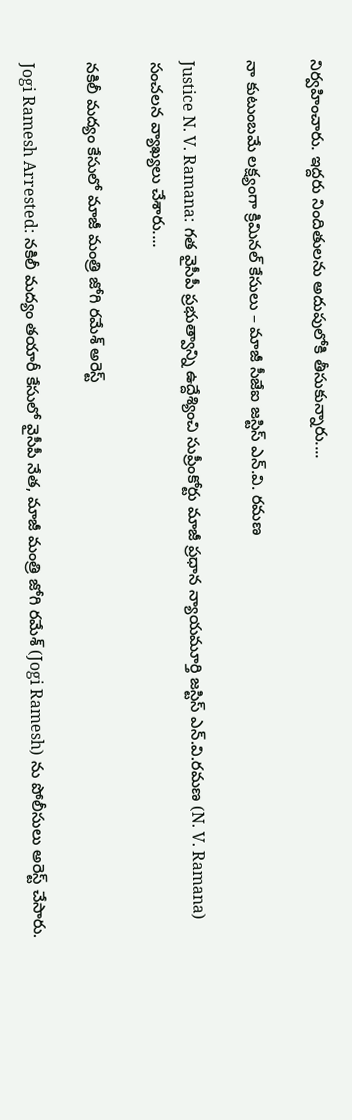నిర్వహించారు. ఇద్దరు నిందితులను అదుపులోకి తీసుకున్నారు....

నా కుటుంబమే లక్ష్యంగా క్రిమినల్‌ కేసులు – మాజీ సీజేఐ జస్టిస్ ఎన్.వి. రమణ

Justice N. V. Ramana: గత వైసీపీ ప్రభుత్వాన్ని ఉద్దేశ్యించి సుప్రీంకోర్టు మాజీ ప్రధాన న్యాయమూర్తి జస్టిస్‌ ఎన్‌.వి.రమణ (N. V. Ramana) సంచలన వ్యాఖ్యలు చేశారు....

నకిలీ మద్యం కేసులో మాజీ మంత్రి జోగి రమేశ్‌ అరెస్ట్‌

Jogi Ramesh Arrested: నకిలీ మద్యం తయారీ కేసులో వైసీపీ నేత, మాజీ మంత్రి జోగి రమేశ్‌ (Jogi Ramesh) ను పోలీసులు అరెస్ట్ చేసారు.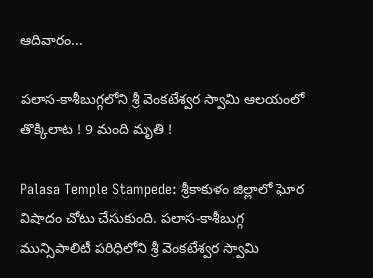ఆదివారం...

పలాస-కాశీబుగ్గలోని శ్రీ వెంకటేశ్వర స్వామి ఆలయంలో తొక్కిలాట ! 9 మంది మృతి !

Palasa Temple Stampede: శ్రీకాకుళం జిల్లాలో ఘోర విషాదం చోటు చేసుకుంది. పలాస-కాశీబుగ్గ మున్సిపాలిటీ పరిధిలోని శ్రీ వెంకటేశ్వర స్వామి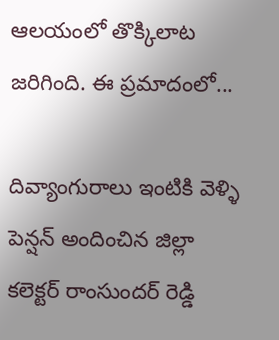ఆలయంలో తొక్కిలాట జరిగింది. ఈ ప్రమాదంలో...

దివ్యాంగురాలు ఇంటికి వెళ్ళి పెన్షన్ అందించిన జిల్లా క‌లెక్ట‌ర్ రాంసుంద‌ర్ రెడ్డి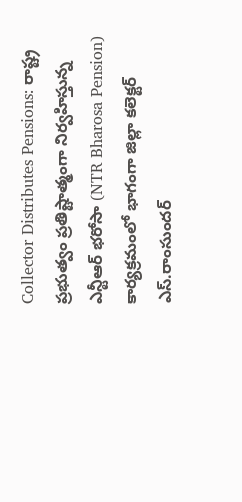Collector Distributes Pensions: రాష్ట్ర ప్రభుత్వం ప్రతిష్టాత్మంగా నిర్వహిస్తున్న ఎన్టీఆర్ భరోసా (NTR Bharosa Pension) కార్యక్రమంలో భాగంగా జిల్లా కలెక్టర్ ఎస్‌.రాంసుంద‌ర్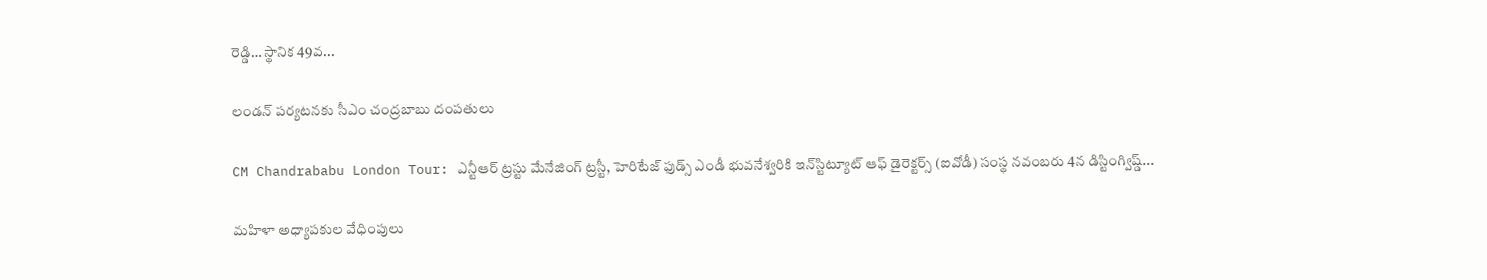రెడ్డి… స్థానిక 49వ...

లండన్‌ పర్యటనకు సీఎం చంద్రబాబు దంపతులు

CM Chandrababu London Tour: ఎన్టీఆర్‌ ట్రస్టు మేనేజింగ్‌ ట్రస్టీ, హెరిటేజ్‌ ఫుడ్స్‌ ఎండీ భువనేశ్వరికి ఇన్‌స్టిట్యూట్‌ ఆఫ్‌ డైరెక్టర్స్‌ (ఐవోడీ) సంస్థ నవంబరు 4న డిస్టింగ్విష్డ్‌...

మహిళా అధ్యాపకుల వేధింపులు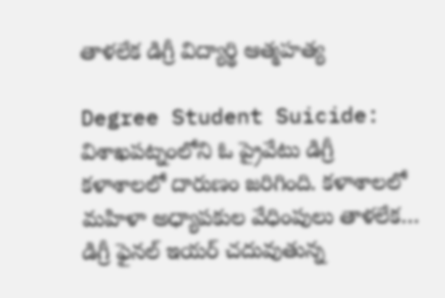తాళలేక డిగ్రీ విద్యార్థి ఆత్మహత్య

Degree Student Suicide: విశాఖపట్నంలోని ఓ ప్రైవేటు డిగ్రీ కళాశాలలో దారుణం జరిగింది. కళాశాలలో మహిళా అధ్యాపకుల వేధింపులు తాళలేక… డిగ్రీ ఫైనల్ ఇయర్ చదువుతున్న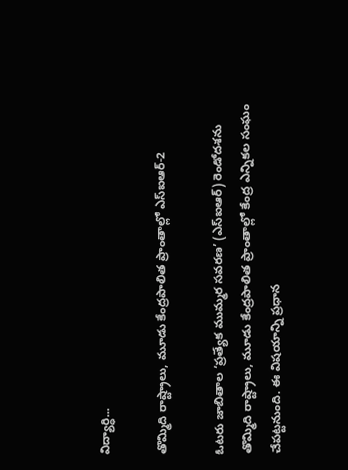విద్యార్ధి...

తొమ్మిది రాష్ట్రాలు, మూడు కేంద్రపాలిత ప్రాంతాల్లో ఎస్‌ఐఆర్‌-2

ఓటరు జాబితాల ‘ప్రత్యేక ముమ్మర సవరణ’ (ఎస్‌ఐఆర్‌) రెండోదశను తొమ్మిది రాష్ట్రాలు, మూడు కేంద్రపాలిత ప్రాంతాల్లో కేంద్ర ఎన్నికల సంఘం చేపట్టనుంది. ఈ విషయాన్ని ప్రధాన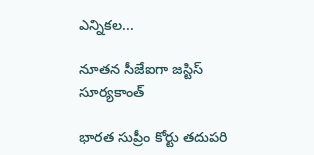ఎన్నికల...

నూతన సీజేఐగా జస్టిస్‌ సూర్యకాంత్‌

భారత సుప్రీం కోర్టు తదుపరి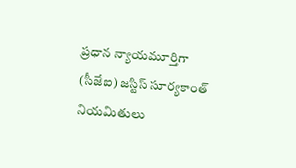ప్రధాన న్యాయమూర్తిగా (సీజేఐ) జస్టిస్‌ సూర్యకాంత్‌ నియమితులు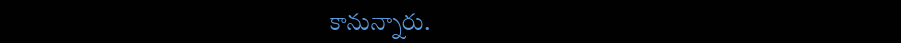కానున్నారు.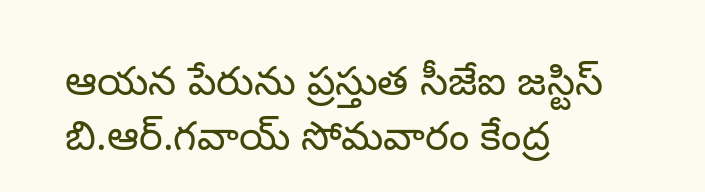ఆయన పేరును ప్రస్తుత సీజేఐ జస్టిస్‌ బి.ఆర్‌.గవాయ్‌ సోమవారం కేంద్ర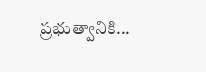ప్రభుత్వానికి...